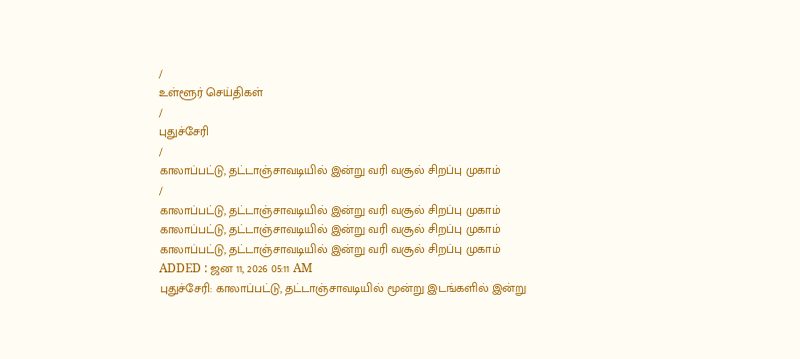/
உள்ளூர் செய்திகள்
/
புதுச்சேரி
/
காலாப்பட்டு, தட்டாஞ்சாவடியில் இன்று வரி வசூல் சிறப்பு முகாம்
/
காலாப்பட்டு, தட்டாஞ்சாவடியில் இன்று வரி வசூல் சிறப்பு முகாம்
காலாப்பட்டு, தட்டாஞ்சாவடியில் இன்று வரி வசூல் சிறப்பு முகாம்
காலாப்பட்டு, தட்டாஞ்சாவடியில் இன்று வரி வசூல் சிறப்பு முகாம்
ADDED : ஜன 11, 2026 05:11 AM
புதுச்சேரி: காலாப்பட்டு, தட்டாஞ்சாவடியில் மூன்று இடங்களில் இன்று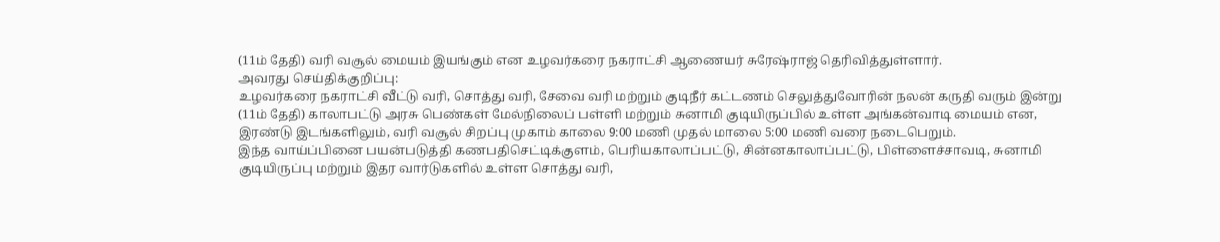(11ம் தேதி) வரி வசூல் மையம் இயங்கும் என உழவர்கரை நகராட்சி ஆணையர் சுரேஷ்ராஜ் தெரிவித்துள்ளார்.
அவரது செய்திக்குறிப்பு:
உழவர்கரை நகராட்சி வீட்டு வரி, சொத்து வரி, சேவை வரி மற்றும் குடிநீர் கட்டணம் செலுத்துவோரின் நலன் கருதி வரும் இன்று (11ம் தேதி) காலாபட்டு அரசு பெண்கள் மேல்நிலைப் பள்ளி மற்றும் சுனாமி குடியிருப்பில் உள்ள அங்கன்வாடி மையம் என, இரண்டு இடங்களிலும், வரி வசூல் சிறப்பு முகாம் காலை 9:00 மணி முதல் மாலை 5:00 மணி வரை நடைபெறும்.
இந்த வாய்ப்பினை பயன்படுத்தி கணபதிசெட்டிக்குளம், பெரியகாலாப்பட்டு, சின்னகாலாப்பட்டு, பிள்ளைச்சாவடி, சுனாமி குடியிருப்பு மற்றும் இதர வார்டுகளில் உள்ள சொத்து வரி,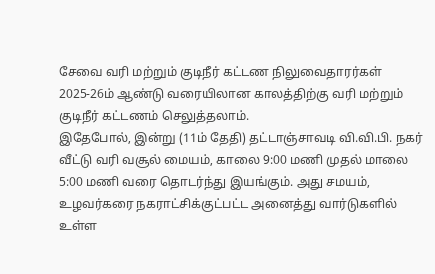சேவை வரி மற்றும் குடிநீர் கட்டண நிலுவைதாரர்கள் 2025-26ம் ஆண்டு வரையிலான காலத்திற்கு வரி மற்றும் குடிநீர் கட்டணம் செலுத்தலாம்.
இதேபோல், இன்று (11ம் தேதி) தட்டாஞ்சாவடி வி.வி.பி. நகர் வீட்டு வரி வசூல் மையம், காலை 9:00 மணி முதல் மாலை 5:00 மணி வரை தொடர்ந்து இயங்கும். அது சமயம், உழவர்கரை நகராட்சிக்குட்பட்ட அனைத்து வார்டுகளில் உள்ள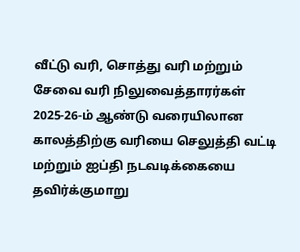வீட்டு வரி, சொத்து வரி மற்றும் சேவை வரி நிலுவைத்தாரர்கள் 2025-26-ம் ஆண்டு வரையிலான காலத்திற்கு வரியை செலுத்தி வட்டி மற்றும் ஐப்தி நடவடிக்கையை தவிர்க்குமாறு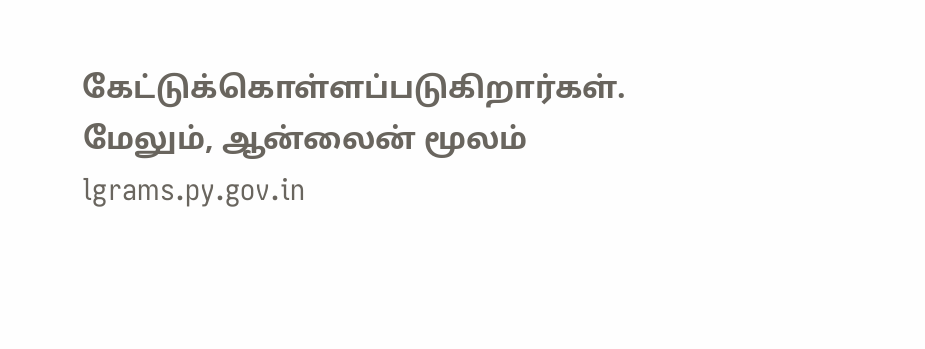கேட்டுக்கொள்ளப்படுகிறார்கள்.
மேலும், ஆன்லைன் மூலம் lgrams.py.gov.in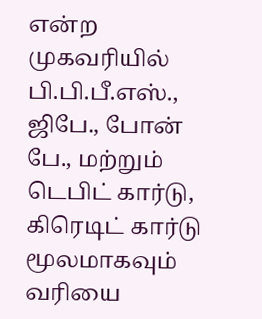என்ற முகவரியில் பி.பி.பீ.எஸ்., ஜிபே., போன் பே., மற்றும் டெபிட் கார்டு, கிரெடிட் கார்டு மூலமாகவும் வரியை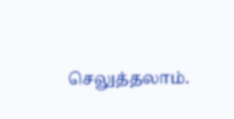செலுத்தலாம்.